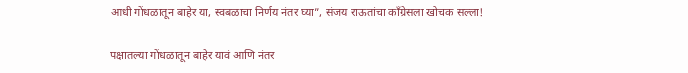आधी गोंधळातून बाहेर या, स्वबळाचा निर्णय नंतर घ्या”, संजय राऊतांचा काँग्रेसला खोचक सल्ला!

पक्षातल्या गोंधळातून बाहेर यावं आणि नंतर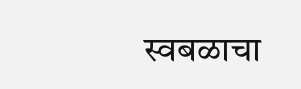स्वबळाचा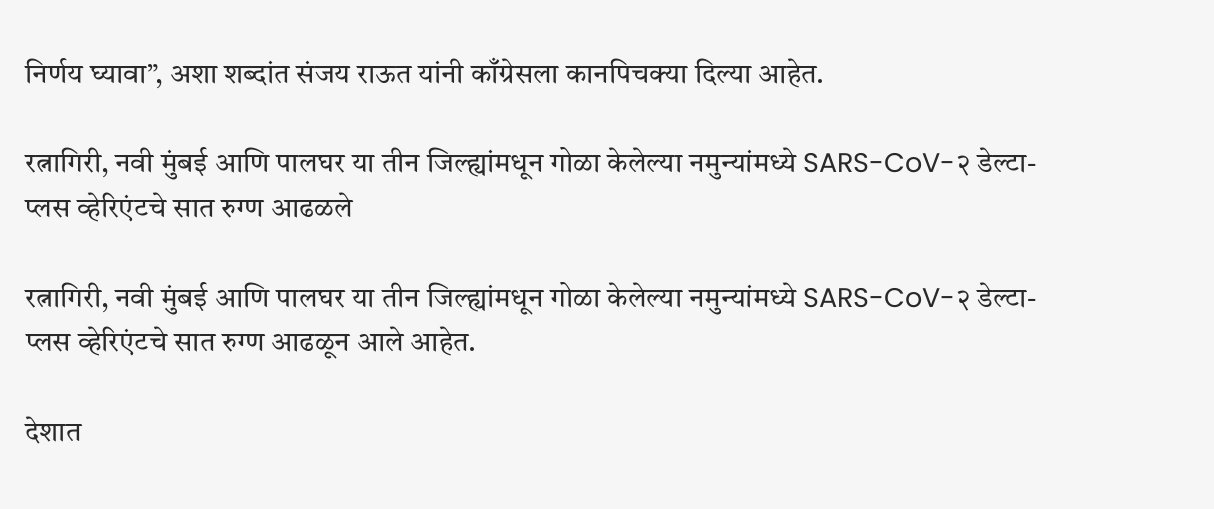निर्णय घ्यावा”, अशा शब्दांत संजय राऊत यांनी काँग्रेसला कानपिचक्या दिल्या आहेत.

रत्नागिरी, नवी मुंबई आणि पालघर या तीन जिल्ह्यांमधून गोळा केलेल्या नमुन्यांमध्ये SARS-CoV-२ डेल्टा-प्लस व्हेरिएंटचे सात रुग्ण आढळले

रत्नागिरी, नवी मुंबई आणि पालघर या तीन जिल्ह्यांमधून गोळा केलेल्या नमुन्यांमध्ये SARS-CoV-२ डेल्टा-प्लस व्हेरिएंटचे सात रुग्ण आढळून आले आहेत.

देशात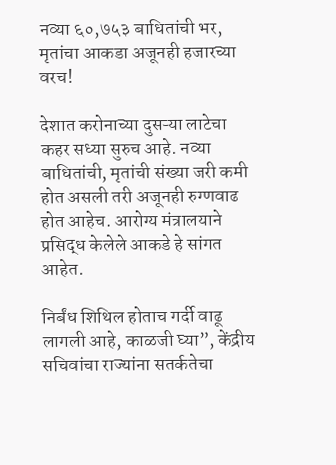नव्या ६०,७५३ बाधितांची भर, मृतांचा आकडा अजूनही हजारच्या वरच!

देशात करोनाच्या दुसऱ्या लाटेचा कहर सध्या सुरुच आहे. नव्या बाधितांची, मृतांची संख्या जरी कमी होत असली तरी अजूनही रुग्णवाढ होत आहेच. आरोग्य मंत्रालयाने प्रसिद्ध केलेले आकडे हे सांगत आहेत.

निर्बंध शिथिल होताच गर्दी वाढू लागली आहे, काळजी घ्या”, केंद्रीय सचिवांचा राज्यांना सतर्कतेचा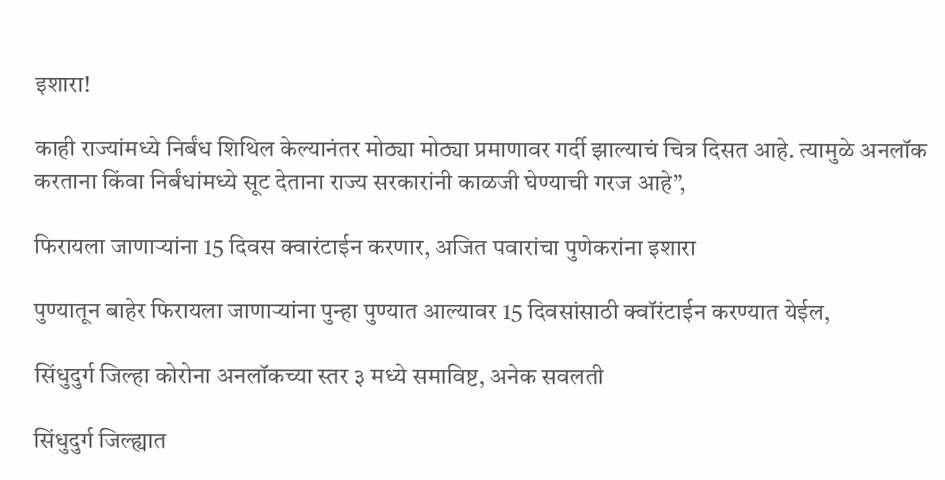इशारा!

काही राज्यांमध्ये निर्बंध शिथिल केल्यानंतर मोठ्या मोठ्या प्रमाणावर गर्दी झाल्याचं चित्र दिसत आहे. त्यामुळे अनलॉक करताना किंवा निर्बंधांमध्ये सूट देताना राज्य सरकारांनी काळजी घेण्याची गरज आहे”,

फिरायला जाणाऱ्यांना 15 दिवस क्वारंटाईन करणार, अजित पवारांचा पुणेकरांना इशारा

पुण्यातून बाहेर फिरायला जाणाऱ्यांना पुन्हा पुण्यात आल्यावर 15 दिवसांसाठी क्वॉरंटाईन करण्यात येईल,

सिंधुदुर्ग जिल्हा कोरोना अनलॉकच्या स्तर ३ मध्ये समाविष्ट, अनेक सवलती

सिंधुदुर्ग जिल्ह्यात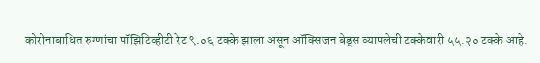कोरोनाबाधित रुग्णांचा पॉझिटिव्हीटी रेट ९.०६ टक्के झाला असून ऑक्सिजन बेड्स व्यापलेची टक्केवारी ५५.२० टक्के आहे.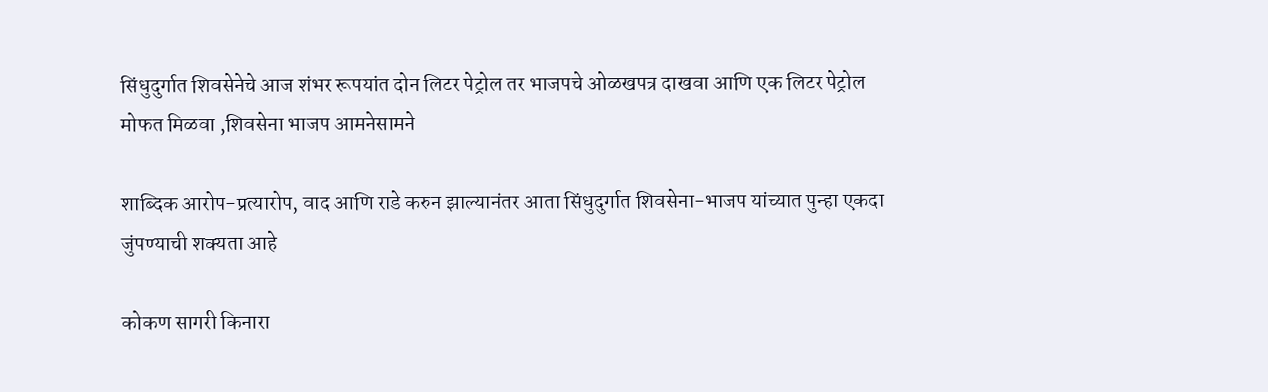सिंधुदुर्गात शिवसेनेचे आज शंभर रूपयांत दोन लिटर पेट्रोल तर भाजपचे ओळखपत्र दाखवा आणि एक लिटर पेट्रोल मोफत मिळवा ,शिवसेना भाजप आमनेसामने

शाब्दिक आरोप-प्रत्यारोप, वाद आणि राडे करुन झाल्यानंतर आता सिंधुदुर्गात शिवसेना-भाजप यांच्यात पुन्हा एकदा जुंपण्याची शक्यता आहे

कोकण सागरी किनारा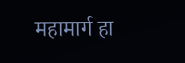महामार्ग हा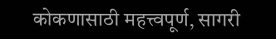कोकणासाठी महत्त्वपूर्ण, सागरी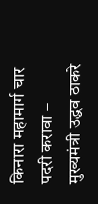किनारा महामार्ग चार पदरी करावा –
मुख्यमंत्री उद्धव ठाकरे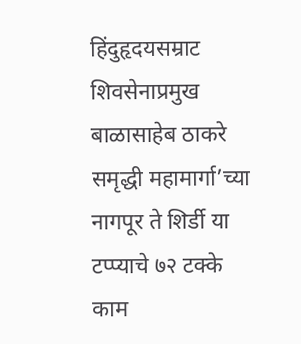हिंदुहृदयसम्राट शिवसेनाप्रमुख बाळासाहेब ठाकरे समृद्धी महामार्गा’च्या नागपूर ते शिर्डी या टप्प्याचे ७२ टक्के काम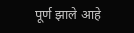पूर्ण झाले आहे